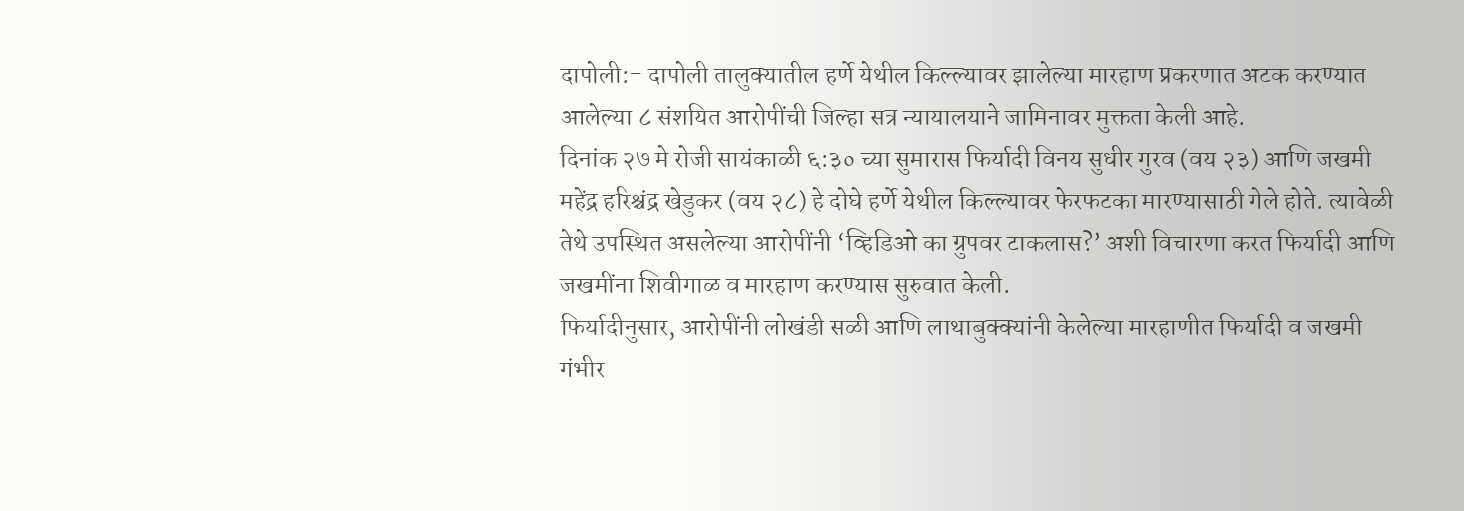दापोली:- दापोली तालुक्यातील हर्णे येथील किल्ल्यावर झालेल्या मारहाण प्रकरणात अटक करण्यात आलेल्या ८ संशयित आरोपींची जिल्हा सत्र न्यायालयाने जामिनावर मुक्तता केली आहे.
दिनांक २७ मे रोजी सायंकाळी ६:३० च्या सुमारास फिर्यादी विनय सुधीर गुरव (वय २३) आणि जखमी महेंद्र हरिश्चंद्र खेडुकर (वय २८) हे दोघे हर्णे येथील किल्ल्यावर फेरफटका मारण्यासाठी गेले होते. त्यावेळी तेथे उपस्थित असलेल्या आरोपींनी ‘व्हिडिओ का ग्रुपवर टाकलास?’ अशी विचारणा करत फिर्यादी आणि जखमींना शिवीगाळ व मारहाण करण्यास सुरुवात केली.
फिर्यादीनुसार, आरोपींनी लोखंडी सळी आणि लाथाबुक्क्यांनी केलेल्या मारहाणीत फिर्यादी व जखमी गंभीर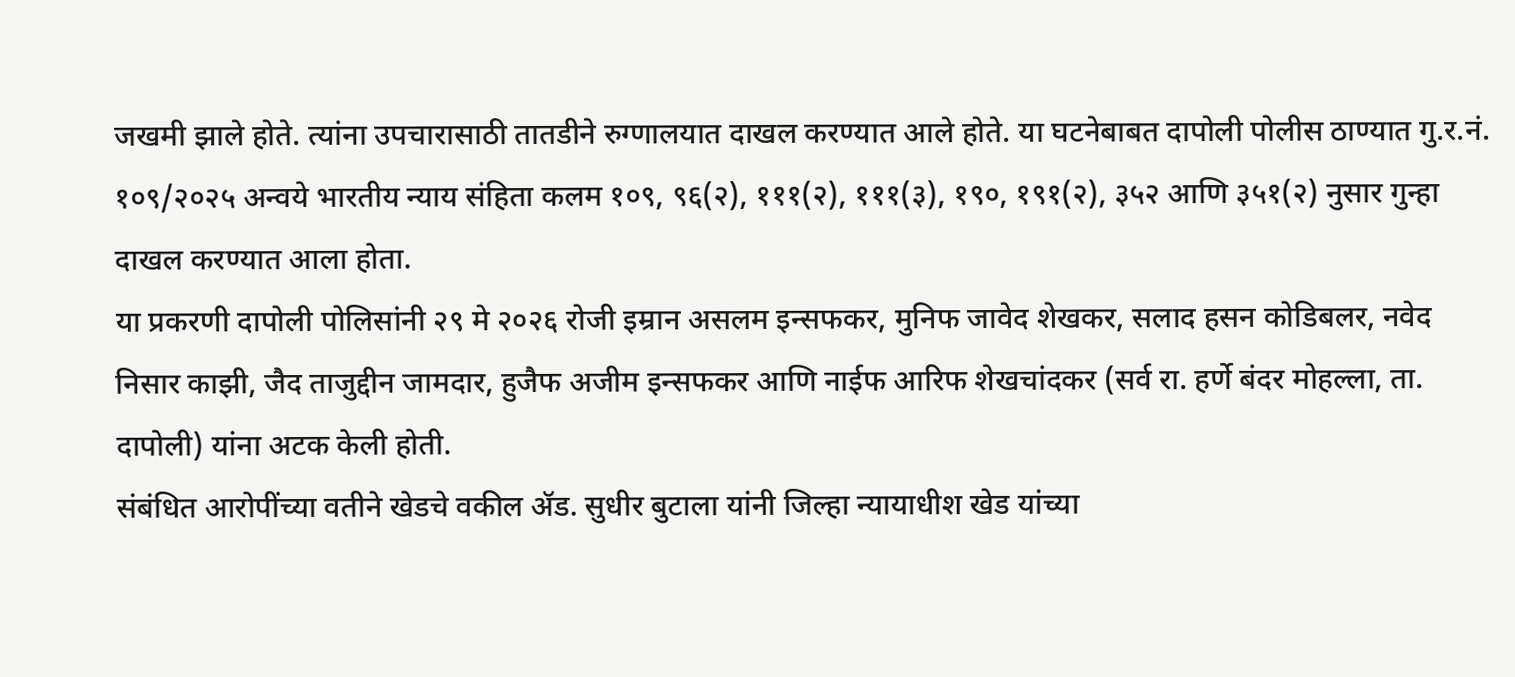जखमी झाले होते. त्यांना उपचारासाठी तातडीने रुग्णालयात दाखल करण्यात आले होते. या घटनेबाबत दापोली पोलीस ठाण्यात गु.र.नं. १०९/२०२५ अन्वये भारतीय न्याय संहिता कलम १०९, ९६(२), १११(२), १११(३), १९०, १९१(२), ३५२ आणि ३५१(२) नुसार गुन्हा दाखल करण्यात आला होता.
या प्रकरणी दापोली पोलिसांनी २९ मे २०२६ रोजी इम्रान असलम इन्सफकर, मुनिफ जावेद शेखकर, सलाद हसन कोडिबलर, नवेद निसार काझी, जैद ताजुद्दीन जामदार, हुजैफ अजीम इन्सफकर आणि नाईफ आरिफ शेखचांदकर (सर्व रा. हर्णे बंदर मोहल्ला, ता. दापोली) यांना अटक केली होती.
संबंधित आरोपींच्या वतीने खेडचे वकील ॲड. सुधीर बुटाला यांनी जिल्हा न्यायाधीश खेड यांच्या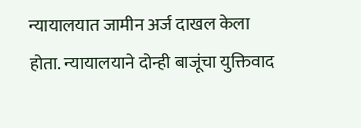न्यायालयात जामीन अर्ज दाखल केला होता. न्यायालयाने दोन्ही बाजूंचा युक्तिवाद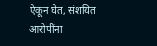ऐकून घेत, संशयित आरोपींना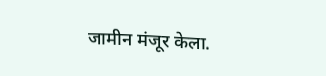जामीन मंजूर केला.